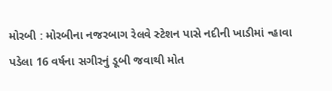મોરબી : મોરબીના નજરબાગ રેલવે સ્ટેશન પાસે નદીની ખાડીમાં ન્હાવા પડેલા 16 વર્ષના સગીરનું ડૂબી જવાથી મોત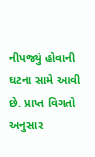નીપજ્યું હોવાની ઘટના સામે આવી છે. પ્રાપ્ત વિગતો અનુસાર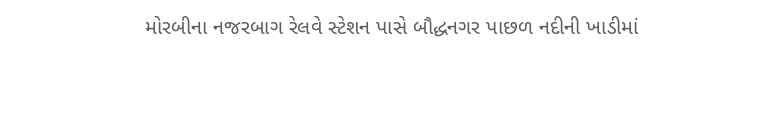મોરબીના નજરબાગ રેલવે સ્ટેશન પાસે બૌદ્ધનગર પાછળ નદીની ખાડીમાં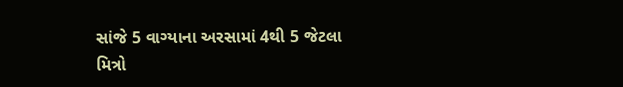સાંજે 5 વાગ્યાના અરસામાં 4થી 5 જેટલા મિત્રો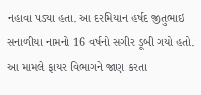નહાવા પડ્યા હતા. આ દરમિયાન હર્ષદ જીતુભાઇ સનાળીયા નામનો 16 વર્ષનો સગીર ડૂબી ગયો હતો. આ મામલે ફાયર વિભાગને જાણ કરતા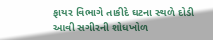ફાયર વિભાગે તાકીદે ઘટના સ્થળે દોડી આવી સગીરની શોધખોળ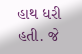હાથ ધરી હતી. જે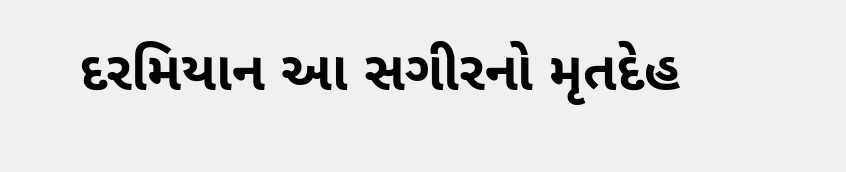દરમિયાન આ સગીરનો મૃતદેહ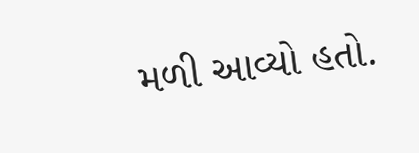મળી આવ્યો હતો.